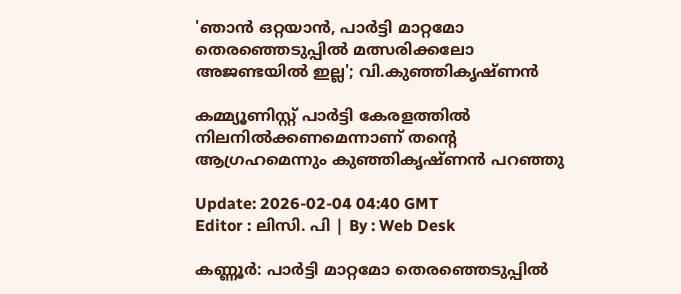'ഞാൻ ഒറ്റയാൻ, പാര്‍ട്ടി മാറ്റമോ തെരഞ്ഞെടുപ്പിൽ മത്സരിക്കലോ അജണ്ടയിൽ ഇല്ല'; വി.കുഞ്ഞികൃഷ്ണന്‍

കമ്മ്യൂണിസ്റ്റ് പാര്‍ട്ടി കേരളത്തില്‍ നിലനില്‍ക്കണമെന്നാണ് തന്‍റെ ആഗ്രഹമെന്നും കുഞ്ഞികൃഷ്ണന്‍ പറഞ്ഞു

Update: 2026-02-04 04:40 GMT
Editor : ലിസി. പി | By : Web Desk

കണ്ണൂര്‍: പാര്‍ട്ടി മാറ്റമോ തെരഞ്ഞെടുപ്പിൽ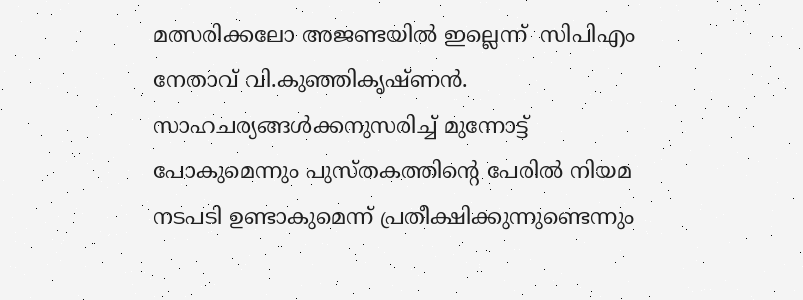മത്സരിക്കലോ അജണ്ടയിൽ ഇല്ലെന്ന്  സിപിഎം നേതാവ് വി.കുഞ്ഞികൃഷ്ണന്‍. സാഹചര്യങ്ങൾക്കനുസരിച്ച് മുന്നോട്ട് പോകുമെന്നും പുസ്തകത്തിൻ്റെ പേരിൽ നിയമ നടപടി ഉണ്ടാകുമെന്ന് പ്രതീക്ഷിക്കുന്നുണ്ടെന്നും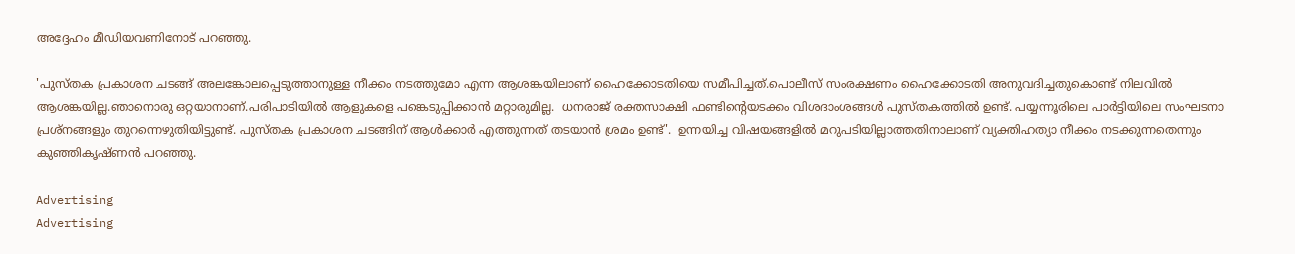അദ്ദേഹം മീഡിയവണിനോട് പറഞ്ഞു.

'പുസ്തക പ്രകാശന ചടങ്ങ് അലങ്കോലപ്പെടുത്താനുള്ള നീക്കം നടത്തുമോ എന്ന ആശങ്കയിലാണ് ഹൈക്കോടതിയെ സമീപിച്ചത്.പൊലീസ് സംരക്ഷണം ഹൈക്കോടതി അനുവദിച്ചതുകൊണ്ട് നിലവില്‍ ആശങ്കയില്ല.ഞാനൊരു ഒറ്റയാനാണ്.പരിപാടിയില്‍ ആളുകളെ പങ്കെടുപ്പിക്കാന്‍ മറ്റാരുമില്ല.  ധനരാജ് രക്തസാക്ഷി ഫണ്ടിൻ്റെയടക്കം വിശദാംശങ്ങൾ പുസ്തകത്തിൽ ഉണ്ട്. പയ്യന്നൂരിലെ പാർട്ടിയിലെ സംഘടനാ പ്രശ്നങ്ങളും തുറന്നെഴുതിയിട്ടുണ്ട്. പുസ്തക പ്രകാശന ചടങ്ങിന് ആൾക്കാർ എത്തുന്നത് തടയാൻ ശ്രമം ഉണ്ട്'.  ഉന്നയിച്ച വിഷയങ്ങളിൽ മറുപടിയില്ലാത്തതിനാലാണ് വ്യക്തിഹത്യാ നീക്കം നടക്കുന്നതെന്നും കുഞ്ഞികൃഷ്ണന്‍ പറഞ്ഞു.

Advertising
Advertising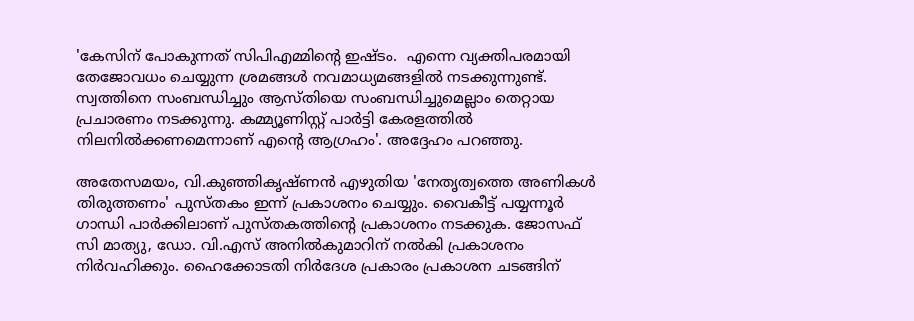'കേസിന് പോകുന്നത് സിപിഎമ്മിന്‍റെ ഇഷ്ടം.  എന്നെ വ്യക്തിപരമായി തേജോവധം ചെയ്യുന്ന ശ്രമങ്ങള്‍ നവമാധ്യമങ്ങളില്‍ നടക്കുന്നുണ്ട്. സ്വത്തിനെ സംബന്ധിച്ചും ആസ്തിയെ സംബന്ധിച്ചുമെല്ലാം തെറ്റായ പ്രചാരണം നടക്കുന്നു. കമ്മ്യൂണിസ്റ്റ് പാര്‍ട്ടി കേരളത്തില്‍ നിലനില്‍ക്കണമെന്നാണ് എന്‍റെ ആഗ്രഹം'. അദ്ദേഹം പറഞ്ഞു.

അതേസമയം, വി.കുഞ്ഞികൃഷ്ണൻ എഴുതിയ 'നേതൃത്വത്തെ അണികൾ തിരുത്തണം' പുസ്തകം ഇന്ന് പ്രകാശനം ചെയ്യും. വൈകീട്ട് പയ്യന്നൂർ ഗാന്ധി പാർക്കിലാണ് പുസ്തകത്തിൻ്റെ പ്രകാശനം നടക്കുക. ജോസഫ് സി മാത്യു, ഡോ. വി.എസ് അനിൽകുമാറിന് നൽകി പ്രകാശനം നിർവഹിക്കും. ഹൈക്കോടതി നിർദേശ പ്രകാരം പ്രകാശന ചടങ്ങിന്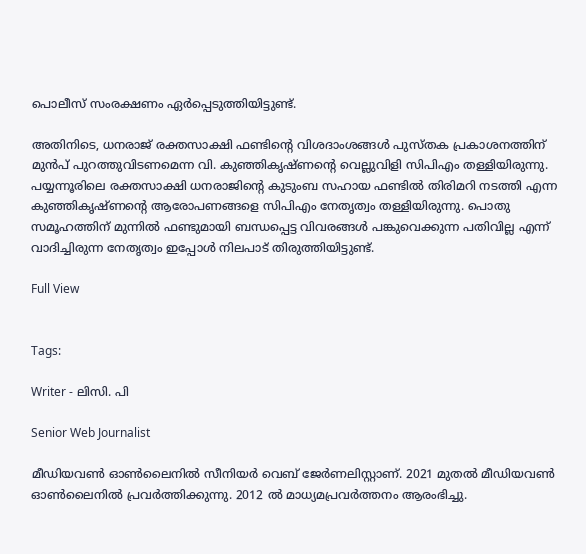പൊലീസ് സംരക്ഷണം ഏർപ്പെടുത്തിയിട്ടുണ്ട്.

അതിനിടെ, ധനരാജ് രക്തസാക്ഷി ഫണ്ടിന്റെ വിശദാംശങ്ങൾ പുസ്തക പ്രകാശനത്തിന് മുൻപ് പുറത്തുവിടണമെന്ന വി. കുഞ്ഞികൃഷ്ണന്റെ വെല്ലുവിളി സിപിഎം തള്ളിയിരുന്നു. പയ്യന്നൂരിലെ രക്തസാക്ഷി ധനരാജിൻ്റെ കുടുംബ സഹായ ഫണ്ടിൽ തിരിമറി നടത്തി എന്ന കുഞ്ഞികൃഷ്ണൻ്റെ ആരോപണങ്ങളെ സിപിഎം നേതൃത്വം തള്ളിയിരുന്നു. പൊതു സമൂഹത്തിന് മുന്നിൽ ഫണ്ടുമായി ബന്ധപ്പെട്ട വിവരങ്ങൾ പങ്കുവെക്കുന്ന പതിവില്ല എന്ന് വാദിച്ചിരുന്ന നേതൃത്വം ഇപ്പോൾ നിലപാട് തിരുത്തിയിട്ടുണ്ട്.

Full View


Tags:

Writer - ലിസി. പി

Senior Web Journalist

മീഡിയവൺ ഓൺലൈനിൽ സീനിയർ വെബ് ജേർണലിസ്റ്റാണ്. 2021 മുതൽ മീഡിയവൺ ഓൺലൈനിൽ പ്രവർത്തിക്കുന്നു. 2012 ല്‍ മാധ്യമപ്രവര്‍ത്തനം ആരംഭിച്ചു.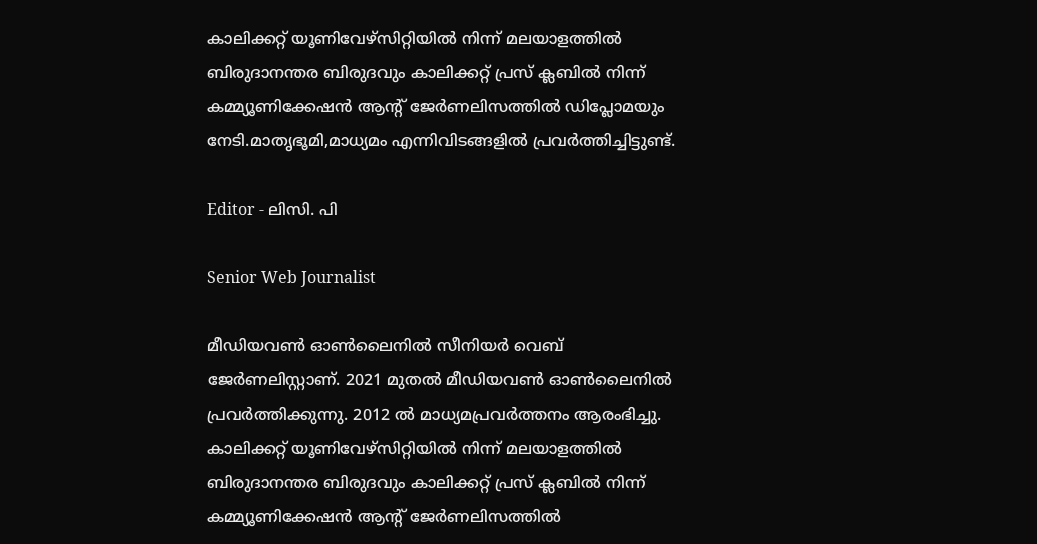കാലിക്കറ്റ് യൂണിവേഴ്‌സിറ്റിയിൽ നിന്ന് മലയാളത്തിൽ ബിരുദാനന്തര ബിരുദവും കാലിക്കറ്റ് പ്രസ് ക്ലബിൽ നിന്ന് കമ്മ്യൂണിക്കേഷൻ ആന്റ് ജേർണലിസത്തിൽ ഡിപ്ലോമയും നേടി.മാതൃഭൂമി,മാധ്യമം എന്നിവിടങ്ങളിൽ പ്രവർത്തിച്ചിട്ടുണ്ട്.

Editor - ലിസി. പി

Senior Web Journalist

മീഡിയവൺ ഓൺലൈനിൽ സീനിയർ വെബ് ജേർണലിസ്റ്റാണ്. 2021 മുതൽ മീഡിയവൺ ഓൺലൈനിൽ പ്രവർത്തിക്കുന്നു. 2012 ല്‍ മാധ്യമപ്രവര്‍ത്തനം ആരംഭിച്ചു. കാലിക്കറ്റ് യൂണിവേഴ്‌സിറ്റിയിൽ നിന്ന് മലയാളത്തിൽ ബിരുദാനന്തര ബിരുദവും കാലിക്കറ്റ് പ്രസ് ക്ലബിൽ നിന്ന് കമ്മ്യൂണിക്കേഷൻ ആന്റ് ജേർണലിസത്തിൽ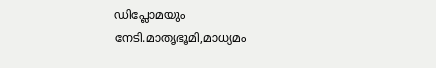ഡിപ്ലോമയും നേടി.മാതൃഭൂമി,മാധ്യമം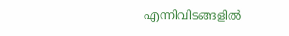എന്നിവിടങ്ങളിൽ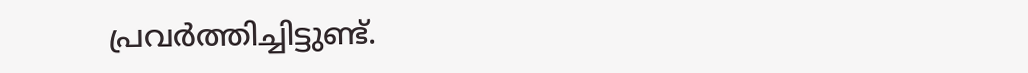പ്രവർത്തിച്ചിട്ടുണ്ട്.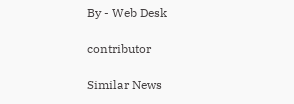By - Web Desk

contributor

Similar News